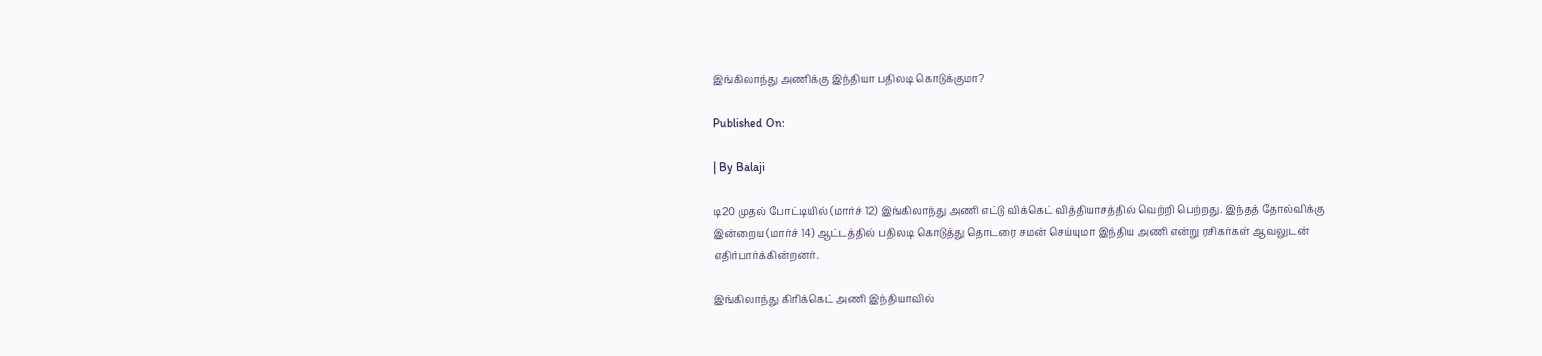இங்கிலாந்து அணிக்கு இந்தியா பதிலடி கொடுக்குமா?

Published On:

| By Balaji

டி20 முதல் போட்டியில் (மார்ச் 12) இங்கிலாந்து அணி எட்டு விக்கெட் வித்தியாசத்தில் வெற்றி பெற்றது. இந்தத் தோல்விக்கு இன்றைய (மார்ச் 14) ஆட்டத்தில் பதிலடி கொடுத்து தொடரை சமன் செய்யுமா இந்திய அணி என்று ரசிகர்கள் ஆவலுடன் எதிர்பார்க்கின்றனர்.

இங்கிலாந்து கிரிக்கெட் அணி இந்தியாவில்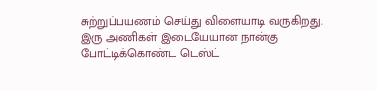சுற்றுப்பயணம் செய்து விளையாடி வருகிறது. இரு அணிகள் இடையேயான நான்கு போட்டிக்கொண்ட டெஸ்ட்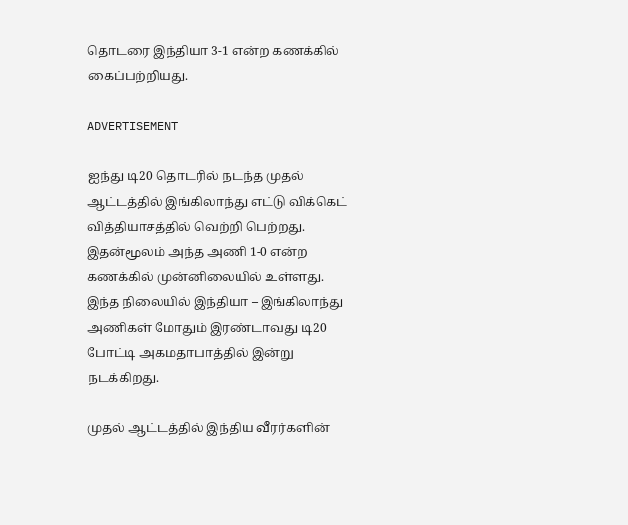தொடரை இந்தியா 3-1 என்ற கணக்கில் கைப்பற்றியது.

ADVERTISEMENT

ஐந்து டி20 தொடரில் நடந்த முதல் ஆட்டத்தில் இங்கிலாந்து எட்டு விக்கெட் வித்தியாசத்தில் வெற்றி பெற்றது. இதன்மூலம் அந்த அணி 1-0 என்ற கணக்கில் முன்னிலையில் உள்ளது. இந்த நிலையில் இந்தியா – இங்கிலாந்து அணிகள் மோதும் இரண்டாவது டி20 போட்டி அகமதாபாத்தில் இன்று நடக்கிறது.

முதல் ஆட்டத்தில் இந்திய வீரர்களின்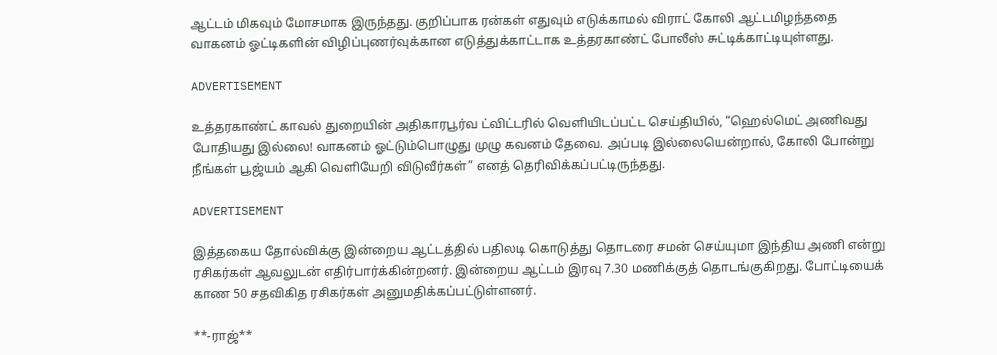ஆட்டம் மிகவும் மோசமாக இருந்தது. குறிப்பாக ரன்கள் எதுவும் எடுக்காமல் விராட் கோலி ஆட்டமிழந்ததை வாகனம் ஓட்டிகளின் விழிப்புணர்வுக்கான எடுத்துக்காட்டாக உத்தரகாண்ட் போலீஸ் சுட்டிக்காட்டியுள்ளது.

ADVERTISEMENT

உத்தரகாண்ட் காவல் துறையின் அதிகாரபூர்வ ட்விட்டரில் வெளியிடப்பட்ட செய்தியில், “ஹெல்மெட் அணிவது போதியது இல்லை! வாகனம் ஓட்டும்பொழுது முழு கவனம் தேவை. அப்படி இல்லையென்றால், கோலி போன்று நீங்கள் பூஜ்யம் ஆகி வெளியேறி விடுவீர்கள்” எனத் தெரிவிக்கப்பட்டிருந்தது.

ADVERTISEMENT

இத்தகைய தோல்விக்கு இன்றைய ஆட்டத்தில் பதிலடி கொடுத்து தொடரை சமன் செய்யுமா இந்திய அணி என்று ரசிகர்கள் ஆவலுடன் எதிர்பார்க்கின்றனர். இன்றைய ஆட்டம் இரவு 7.30 மணிக்குத் தொடங்குகிறது. போட்டியைக் காண 50 சதவிகித ரசிகர்கள் அனுமதிக்கப்பட்டுள்ளனர்.

**-ராஜ்**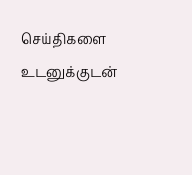செய்திகளை உடனுக்குடன்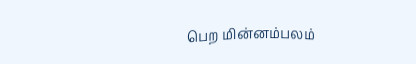பெற மின்னம்பலம்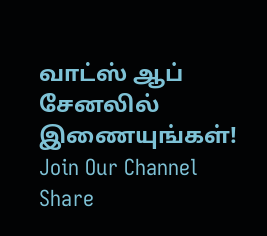வாட்ஸ் ஆப் சேனலில் இணையுங்கள்!
Join Our Channel
Share